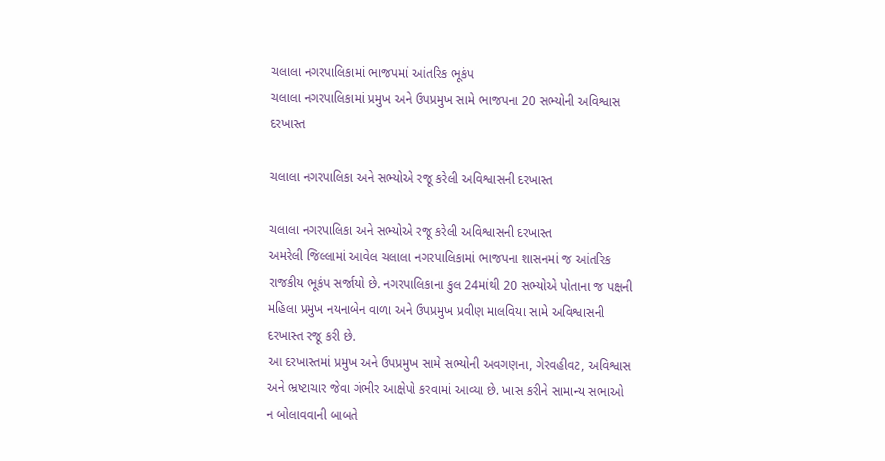ચલાલા નગરપાલિકામાં ભાજપમાં આંતરિક ભૂકંપ
ચલાલા નગરપાલિકામાં પ્રમુખ અને ઉપપ્રમુખ સામે ભાજપના 20 સભ્યોની અવિશ્વાસ દરખાસ્ત

ચલાલા નગરપાલિકા અને સભ્યોએ રજૂ કરેલી અવિશ્વાસની દરખાસ્ત

ચલાલા નગરપાલિકા અને સભ્યોએ રજૂ કરેલી અવિશ્વાસની દરખાસ્ત
અમરેલી જિલ્લામાં આવેલ ચલાલા નગરપાલિકામાં ભાજપના શાસનમાં જ આંતરિક રાજકીય ભૂકંપ સર્જાયો છે. નગરપાલિકાના કુલ 24માંથી 20 સભ્યોએ પોતાના જ પક્ષની મહિલા પ્રમુખ નયનાબેન વાળા અને ઉપપ્રમુખ પ્રવીણ માલવિયા સામે અવિશ્વાસની દરખાસ્ત રજૂ કરી છે.
આ દરખાસ્તમાં પ્રમુખ અને ઉપપ્રમુખ સામે સભ્યોની અવગણના, ગેરવહીવટ, અવિશ્વાસ અને ભ્રષ્ટાચાર જેવા ગંભીર આક્ષેપો કરવામાં આવ્યા છે. ખાસ કરીને સામાન્ય સભાઓ ન બોલાવવાની બાબતે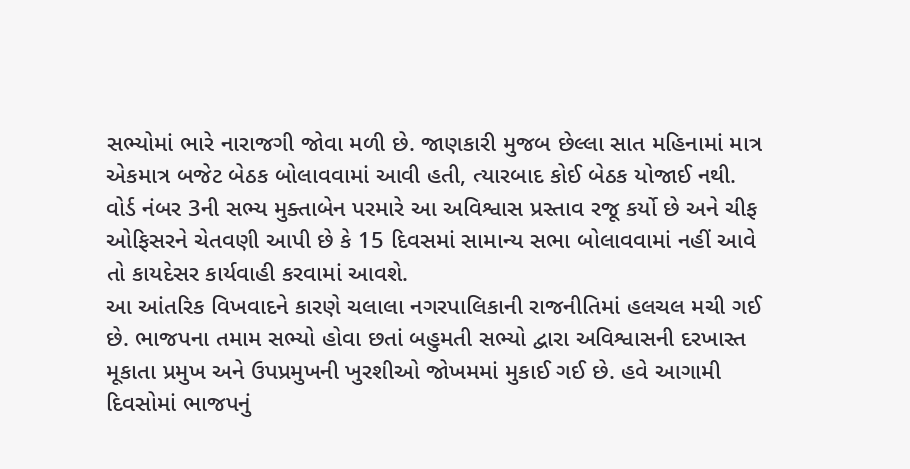સભ્યોમાં ભારે નારાજગી જોવા મળી છે. જાણકારી મુજબ છેલ્લા સાત મહિનામાં માત્ર એકમાત્ર બજેટ બેઠક બોલાવવામાં આવી હતી, ત્યારબાદ કોઈ બેઠક યોજાઈ નથી.
વોર્ડ નંબર 3ની સભ્ય મુક્તાબેન પરમારે આ અવિશ્વાસ પ્રસ્તાવ રજૂ કર્યો છે અને ચીફ ઓફિસરને ચેતવણી આપી છે કે 15 દિવસમાં સામાન્ય સભા બોલાવવામાં નહીં આવે તો કાયદેસર કાર્યવાહી કરવામાં આવશે.
આ આંતરિક વિખવાદને કારણે ચલાલા નગરપાલિકાની રાજનીતિમાં હલચલ મચી ગઈ છે. ભાજપના તમામ સભ્યો હોવા છતાં બહુમતી સભ્યો દ્વારા અવિશ્વાસની દરખાસ્ત મૂકાતા પ્રમુખ અને ઉપપ્રમુખની ખુરશીઓ જોખમમાં મુકાઈ ગઈ છે. હવે આગામી દિવસોમાં ભાજપનું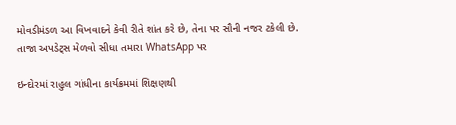મોવડીમંડળ આ વિખવાદને કેવી રીતે શાંત કરે છે, તેના પર સૌની નજર ટકેલી છે.
તાજા અપડેટ્સ મેળવો સીધા તમારા WhatsApp પર

ઇન્દોરમાં રાહુલ ગાંધીના કાર્યક્રમમાં શિક્ષણથી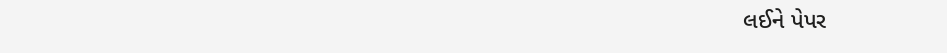લઈને પેપર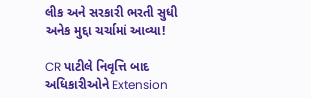લીક અને સરકારી ભરતી સુધી અનેક મુદ્દા ચર્ચામાં આવ્યા!

CR પાટીલે નિવૃત્તિ બાદ અધિકારીઓને Extension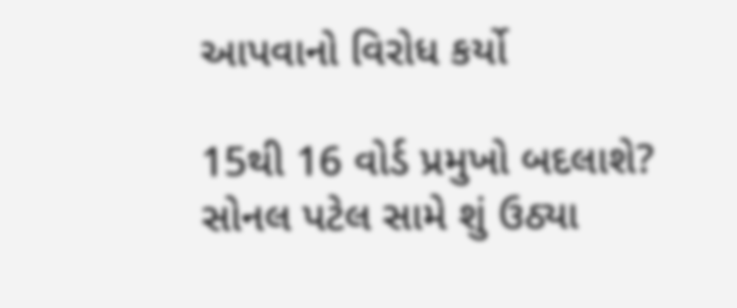આપવાનો વિરોધ કર્યો

15થી 16 વોર્ડ પ્રમુખો બદલાશે? સોનલ પટેલ સામે શું ઉઠ્યા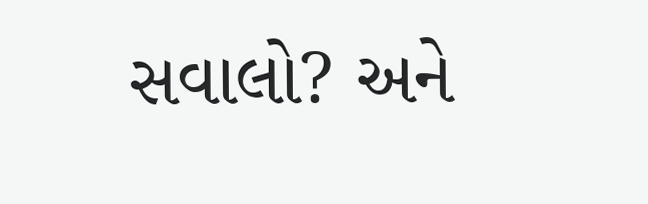સવાલો? અને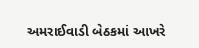અમરાઈવાડી બેઠકમાં આખરે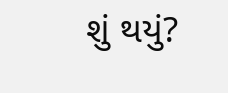શું થયું?